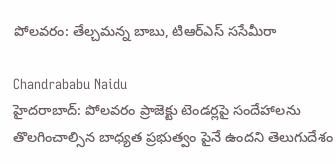పోలవరం: తేల్చమన్న బాబు, టిఆర్ఎస్ ససేమీరా

Chandrababu Naidu
హైదరాబాద్: పోలవరం ప్రాజెక్టు టెండర్లపై సందేహాలను తొలగించాల్సిన బాధ్యత ప్రభుత్వం పైనే ఉందని తెలుగుదేశం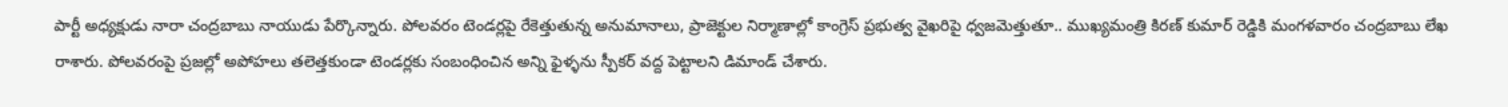పార్టీ అధ్యక్షుడు నారా చంద్రబాబు నాయుడు పేర్కొన్నారు. పోలవరం టెండర్లపై రేకెత్తుతున్న అనుమానాలు, ప్రాజెక్టుల నిర్మాణాల్లో కాంగ్రెస్ ప్రభుత్వ వైఖరిపై ధ్వజమెత్తుతూ.. ముఖ్యమంత్రి కిరణ్‌ కుమార్ రెడ్డికి మంగళవారం చంద్రబాబు లేఖ రాశారు. పోలవరంపై ప్రజల్లో అపోహలు తలెత్తకుండా టెండర్లకు సంబంధించిన అన్ని ఫైళ్ళను స్పీకర్ వద్ద పెట్టాలని డిమాండ్ చేశారు.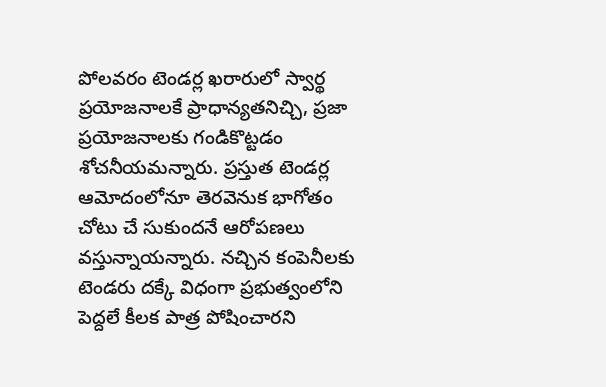పోలవరం టెండర్ల ఖరారులో స్వార్థ ప్రయోజనాలకే ప్రాధాన్యతనిచ్చి, ప్రజా ప్రయోజనాలకు గండికొట్టడం శోచనీయమన్నారు. ప్రస్తుత టెండర్ల ఆమోదంలోనూ తెరవెనుక భాగోతం చోటు చే సుకుందనే ఆరోపణలు వస్తున్నాయన్నారు. నచ్చిన కంపెనీలకు టెండరు దక్కే విధంగా ప్రభుత్వంలోని పెద్దలే కీలక పాత్ర పోషించారని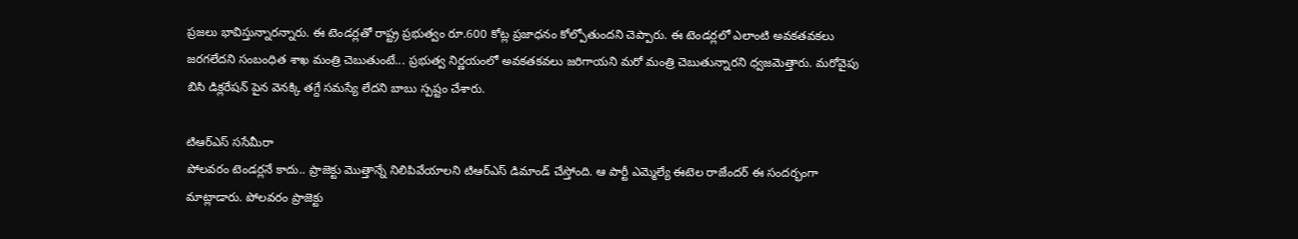ప్రజలు భావిస్తున్నారన్నారు. ఈ టెండర్లతో రాష్ట్ర ప్రభుత్వం రూ.600 కోట్ల ప్రజాధనం కోల్పోతుందని చెప్పారు. ఈ టెండర్లలో ఎలాంటి అవకతవకలు జరగలేదని సంబంధిత శాఖ మంత్రి చెబుతుంటే... ప్రభుత్వ నిర్ణయంలో అవకతకవలు జరిగాయని మరో మంత్రి చెబుతున్నారని ధ్వజమెత్తారు. మరోవైపు బిసి డిక్లరేషన్ పైన వెనక్కి తగ్దే సమస్యే లేదని బాబు స్పష్టం చేశారు.

టిఆర్ఎస్ ససేమీరా
పోలవరం టెండర్లనే కాదు.. ప్రాజెక్టు మొత్తాన్నే నిలిపివేయాలని టిఆర్ఎస్ డిమాండ్ చేస్తోంది. ఆ పార్టీ ఎమ్మెల్యే ఈటెల రాజేందర్ ఈ సందర్భంగా మాట్లాడారు. పోలవరం ప్రాజెక్టు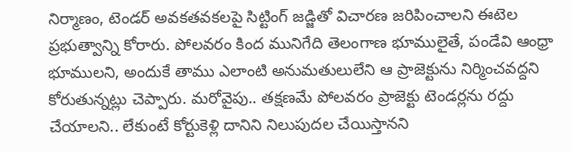నిర్మాణం, టెండర్ అవకతవకలపై సిట్టింగ్ జడ్జితో విచారణ జరిపించాలని ఈటెల ప్రభుత్వాన్ని కోరారు. పోలవరం కింద మునిగేది తెలంగాణ భూములైతే, పండేవి ఆంధ్రా భూములని, అందుకే తాము ఎలాంటి అనుమతులులేని ఆ ప్రాజెక్టును నిర్మించవద్దని కోరుతున్నట్లు చెప్పారు. మరోవైపు.. తక్షణమే పోలవరం ప్రాజెక్టు టెండర్లను రద్దు చేయాలని.. లేకుంటే కోర్టుకెళ్లి దానిని నిలుపుదల చేయిస్తానని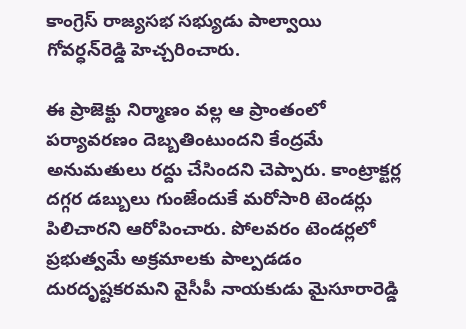కాంగ్రెస్ రాజ్యసభ సభ్యుడు పాల్వాయి గోవర్ధన్‌రెడ్డి హెచ్చరించారు.

ఈ ప్రాజెక్టు నిర్మాణం వల్ల ఆ ప్రాంతంలో పర్యావరణం దెబ్బతింటుందని కేంద్రమే అనుమతులు రద్దు చేసిందని చెప్పారు. కాంట్రాక్టర్ల దగ్గర డబ్బులు గుంజేందుకే మరోసారి టెండర్లు పిలిచారని ఆరోపించారు. పోలవరం టెండర్లలో ప్రభుత్వమే అక్రమాలకు పాల్పడడం దురదృష్టకరమని వైసీపీ నాయకుడు మైసూరారెడ్డి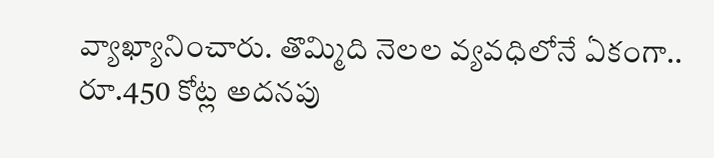వ్యాఖ్యానించారు. తొమ్మిది నెలల వ్యవధిలోనే ఏకంగా.. రూ.450 కోట్ల అదనపు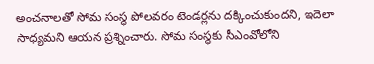అంచనాలతో సోమ సంస్థ పోలవరం టెండర్లను దక్కించుకుందని, ఇదెలా సాధ్యమని ఆయన ప్రశ్నించారు. సోమ సంస్థకు సీఎంవోలోని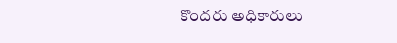కొందరు అధికారులు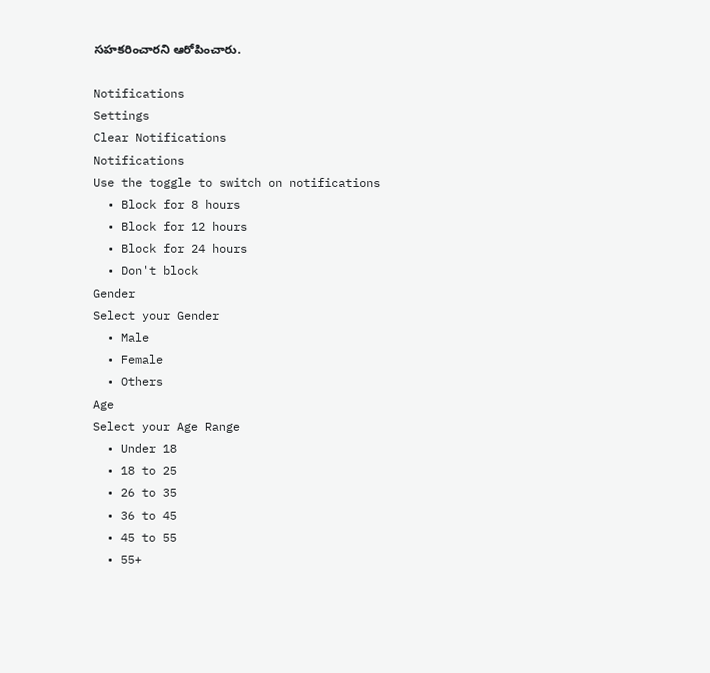సహకరించారని ఆరోపించారు.

Notifications
Settings
Clear Notifications
Notifications
Use the toggle to switch on notifications
  • Block for 8 hours
  • Block for 12 hours
  • Block for 24 hours
  • Don't block
Gender
Select your Gender
  • Male
  • Female
  • Others
Age
Select your Age Range
  • Under 18
  • 18 to 25
  • 26 to 35
  • 36 to 45
  • 45 to 55
  • 55+